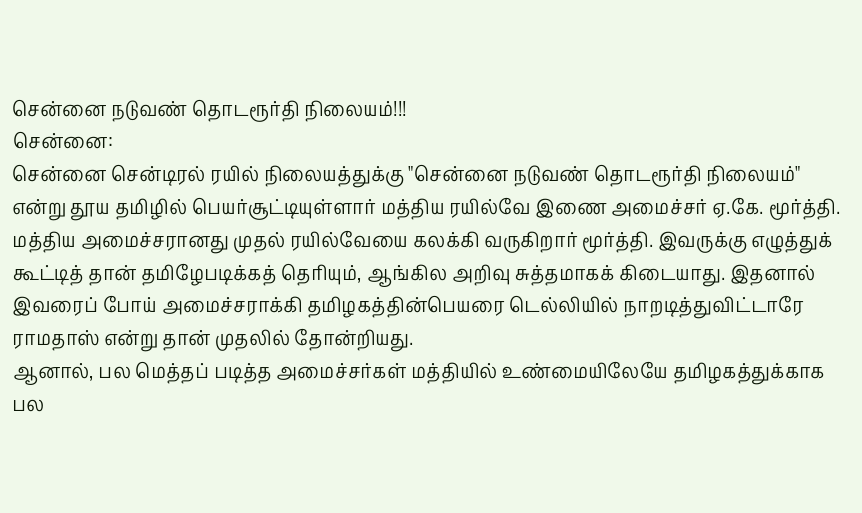சென்னை நடுவண் தொடரூர்தி நிலையம்!!!
சென்னை:
சென்னை சென்டிரல் ரயில் நிலையத்துக்கு "சென்னை நடுவண் தொடரூர்தி நிலையம்" என்று தூய தமிழில் பெயர்சூட்டியுள்ளார் மத்திய ரயில்வே இணை அமைச்சர் ஏ.கே. மூர்த்தி.
மத்திய அமைச்சரானது முதல் ரயில்வேயை கலக்கி வருகிறார் மூர்த்தி. இவருக்கு எழுத்துக் கூட்டித் தான் தமிழேபடிக்கத் தெரியும், ஆங்கில அறிவு சுத்தமாகக் கிடையாது. இதனால் இவரைப் போய் அமைச்சராக்கி தமிழகத்தின்பெயரை டெல்லியில் நாறடித்துவிட்டாரே ராமதாஸ் என்று தான் முதலில் தோன்றியது.
ஆனால், பல மெத்தப் படித்த அமைச்சர்கள் மத்தியில் உண்மையிலேயே தமிழகத்துக்காக பல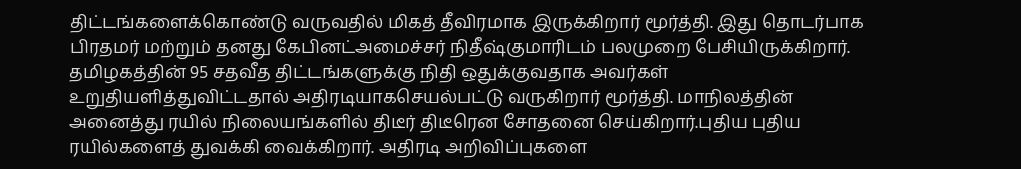திட்டங்களைக்கொண்டு வருவதில் மிகத் தீவிரமாக இருக்கிறார் மூர்த்தி. இது தொடர்பாக பிரதமர் மற்றும் தனது கேபினட்அமைச்சர் நிதீஷ்குமாரிடம் பலமுறை பேசியிருக்கிறார்.
தமிழகத்தின் 95 சதவீத திட்டங்களுக்கு நிதி ஒதுக்குவதாக அவர்கள் உறுதியளித்துவிட்டதால் அதிரடியாகசெயல்பட்டு வருகிறார் மூர்த்தி. மாநிலத்தின் அனைத்து ரயில் நிலையங்களில் திடீர் திடீரென சோதனை செய்கிறார்.புதிய புதிய ரயில்களைத் துவக்கி வைக்கிறார். அதிரடி அறிவிப்புகளை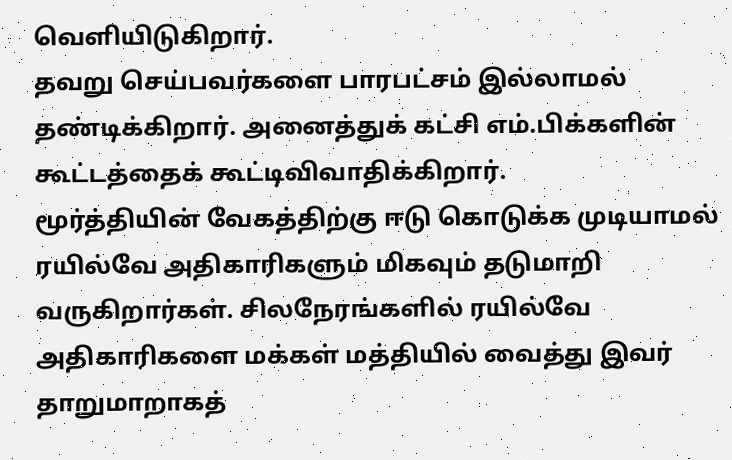வெளியிடுகிறார்.
தவறு செய்பவர்களை பாரபட்சம் இல்லாமல் தண்டிக்கிறார். அனைத்துக் கட்சி எம்.பிக்களின் கூட்டத்தைக் கூட்டிவிவாதிக்கிறார்.
மூர்த்தியின் வேகத்திற்கு ஈடு கொடுக்க முடியாமல் ரயில்வே அதிகாரிகளும் மிகவும் தடுமாறி வருகிறார்கள். சிலநேரங்களில் ரயில்வே அதிகாரிகளை மக்கள் மத்தியில் வைத்து இவர் தாறுமாறாகத்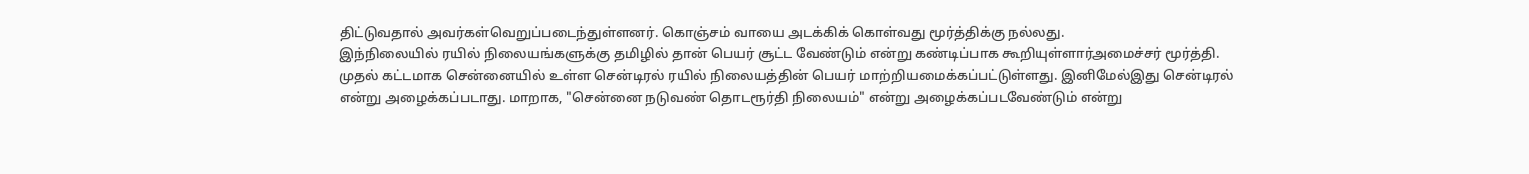திட்டுவதால் அவர்கள்வெறுப்படைந்துள்ளனர். கொஞ்சம் வாயை அடக்கிக் கொள்வது மூர்த்திக்கு நல்லது.
இந்நிலையில் ரயில் நிலையங்களுக்கு தமிழில் தான் பெயர் சூட்ட வேண்டும் என்று கண்டிப்பாக கூறியுள்ளார்அமைச்சர் மூர்த்தி.
முதல் கட்டமாக சென்னையில் உள்ள சென்டிரல் ரயில் நிலையத்தின் பெயர் மாற்றியமைக்கப்பட்டுள்ளது. இனிமேல்இது சென்டிரல் என்று அழைக்கப்படாது. மாறாக, "சென்னை நடுவண் தொடரூர்தி நிலையம்" என்று அழைக்கப்படவேண்டும் என்று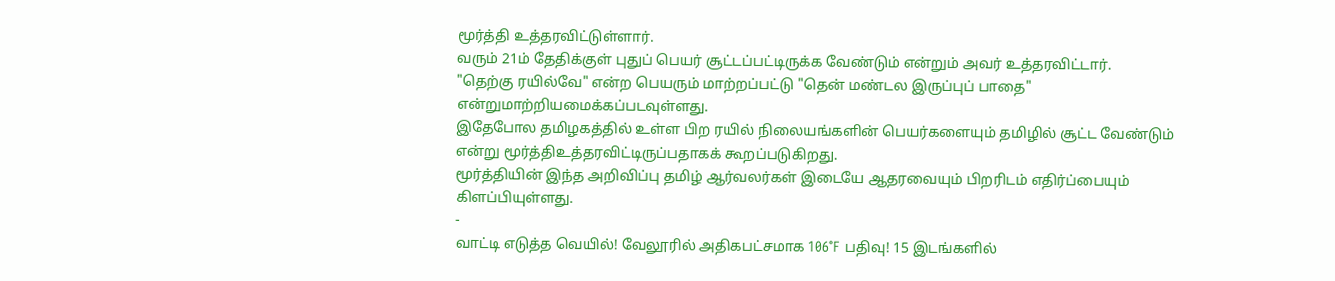மூர்த்தி உத்தரவிட்டுள்ளார்.
வரும் 21ம் தேதிக்குள் புதுப் பெயர் சூட்டப்பட்டிருக்க வேண்டும் என்றும் அவர் உத்தரவிட்டார்.
"தெற்கு ரயில்வே" என்ற பெயரும் மாற்றப்பட்டு "தென் மண்டல இருப்புப் பாதை" என்றுமாற்றியமைக்கப்படவுள்ளது.
இதேபோல தமிழகத்தில் உள்ள பிற ரயில் நிலையங்களின் பெயர்களையும் தமிழில் சூட்ட வேண்டும் என்று மூர்த்திஉத்தரவிட்டிருப்பதாகக் கூறப்படுகிறது.
மூர்த்தியின் இந்த அறிவிப்பு தமிழ் ஆர்வலர்கள் இடையே ஆதரவையும் பிறரிடம் எதிர்ப்பையும் கிளப்பியுள்ளது.
-
வாட்டி எடுத்த வெயில்! வேலூரில் அதிகபட்சமாக 106°F பதிவு! 15 இடங்களில்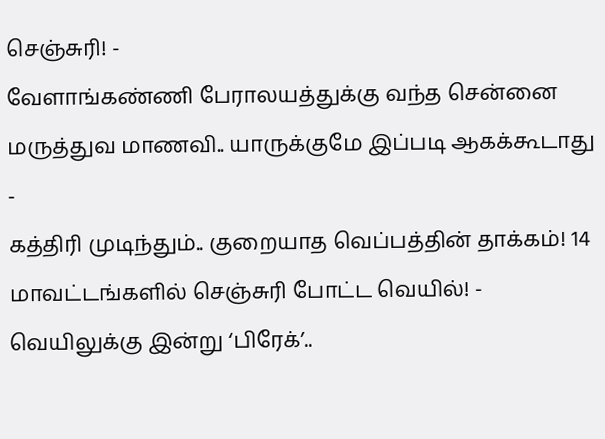செஞ்சுரி! -
வேளாங்கண்ணி பேராலயத்துக்கு வந்த சென்னை மருத்துவ மாணவி.. யாருக்குமே இப்படி ஆகக்கூடாது -
கத்திரி முடிந்தும்.. குறையாத வெப்பத்தின் தாக்கம்! 14 மாவட்டங்களில் செஞ்சுரி போட்ட வெயில்! -
வெயிலுக்கு இன்று ‘பிரேக்’..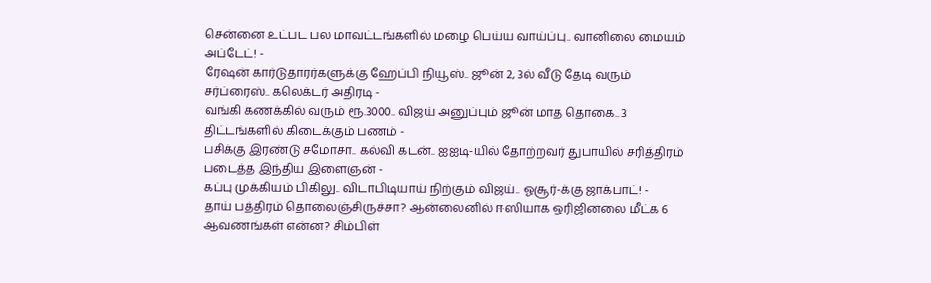சென்னை உட்பட பல மாவட்டங்களில் மழை பெய்ய வாய்ப்பு.. வானிலை மையம் அப்டேட்! -
ரேஷன் கார்டுதாரர்களுக்கு ஹேப்பி நியூஸ்.. ஜூன் 2, 3ல் வீடு தேடி வரும் சர்ப்ரைஸ்.. கலெக்டர் அதிரடி -
வங்கி கணக்கில் வரும் ரூ.3000.. விஜய் அனுப்பும் ஜூன் மாத தொகை.. 3 திட்டங்களில் கிடைக்கும் பணம் -
பசிக்கு இரண்டு சமோசா.. கல்வி கடன்.. ஐஐடி-யில் தோற்றவர் துபாயில் சரித்திரம் படைத்த இந்திய இளைஞன் -
கப்பு முக்கியம் பிகிலு.. விடாபிடியாய் நிற்கும் விஜய்.. ஓசூர்-க்கு ஜாக்பாட்! -
தாய் பத்திரம் தொலைஞ்சிருச்சா? ஆன்லைனில் ஈஸியாக ஒரிஜினலை மீட்க 6 ஆவணங்கள் என்ன? சிம்பிள்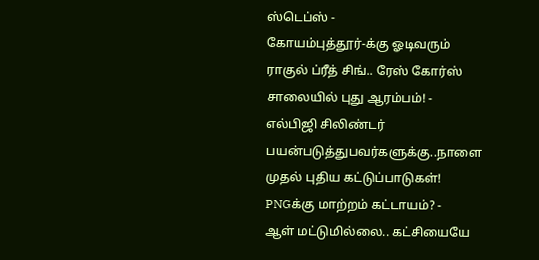ஸ்டெப்ஸ் -
கோயம்புத்தூர்-க்கு ஓடிவரும் ராகுல் ப்ரீத் சிங்.. ரேஸ் கோர்ஸ் சாலையில் புது ஆரம்பம்! -
எல்பிஜி சிலிண்டர் பயன்படுத்துபவர்களுக்கு..நாளை முதல் புதிய கட்டுப்பாடுகள்! PNGக்கு மாற்றம் கட்டாயம்? -
ஆள் மட்டுமில்லை.. கட்சியையே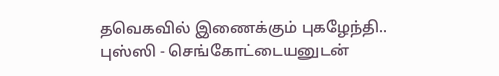தவெகவில் இணைக்கும் புகழேந்தி.. புஸ்ஸி - செங்கோட்டையனுடன்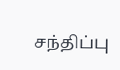சந்திப்பு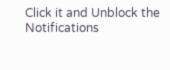Click it and Unblock the Notifications